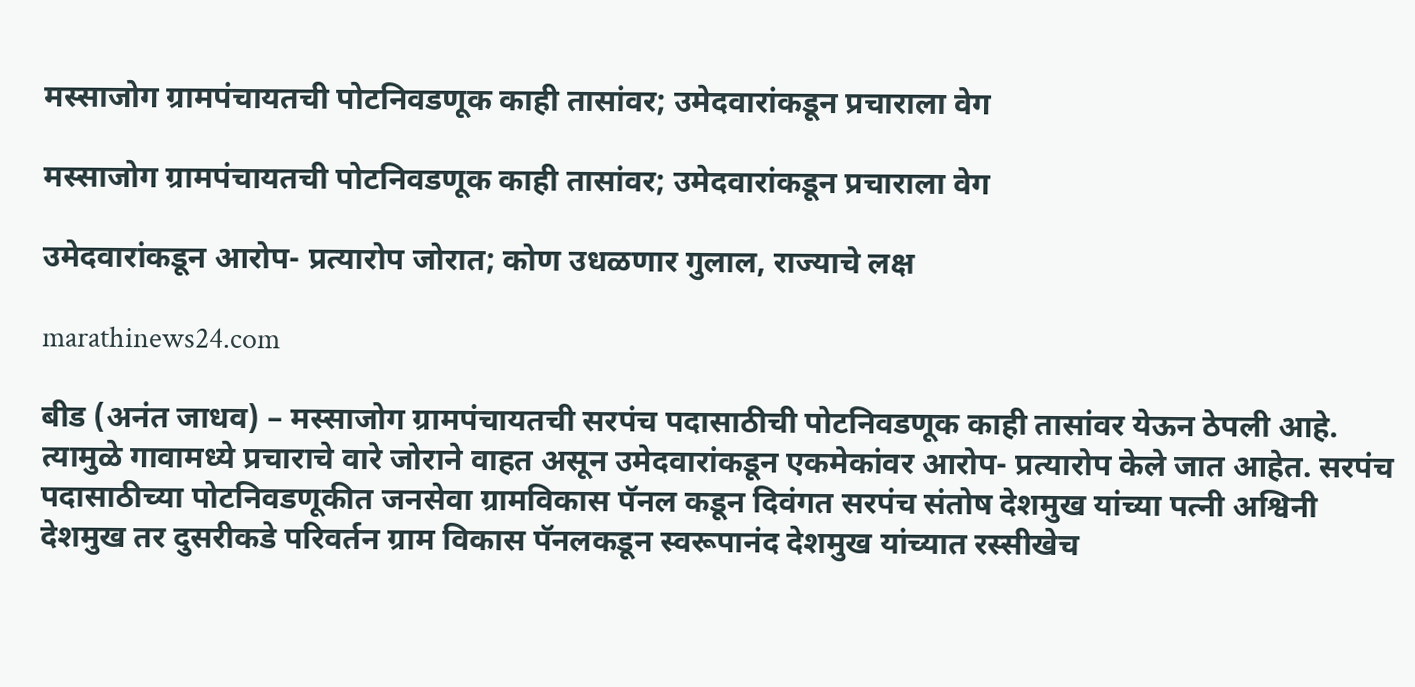मस्साजोग ग्रामपंचायतची पोटनिवडणूक काही तासांवर; उमेदवारांकडून प्रचाराला वेग

मस्साजोग ग्रामपंचायतची पोटनिवडणूक काही तासांवर; उमेदवारांकडून प्रचाराला वेग

उमेदवारांकडून आरोप- प्रत्यारोप जोरात; कोण उधळणार गुलाल, राज्याचे लक्ष

marathinews24.com

बीड (अनंत जाधव) – मस्साजोग ग्रामपंचायतची सरपंच पदासाठीची पोटनिवडणूक काही तासांवर येऊन ठेपली आहे. त्यामुळे गावामध्ये प्रचाराचे वारे जोराने वाहत असून उमेदवारांकडून एकमेकांवर आरोप- प्रत्यारोप केले जात आहेत. सरपंच पदासाठीच्या पोटनिवडणूकीत जनसेवा ग्रामविकास पॅनल कडून दिवंगत सरपंच संतोष देशमुख यांच्या पत्नी अश्विनी देशमुख तर दुसरीकडे परिवर्तन ग्राम विकास पॅनलकडून स्वरूपानंद देशमुख यांच्यात रस्सीखेच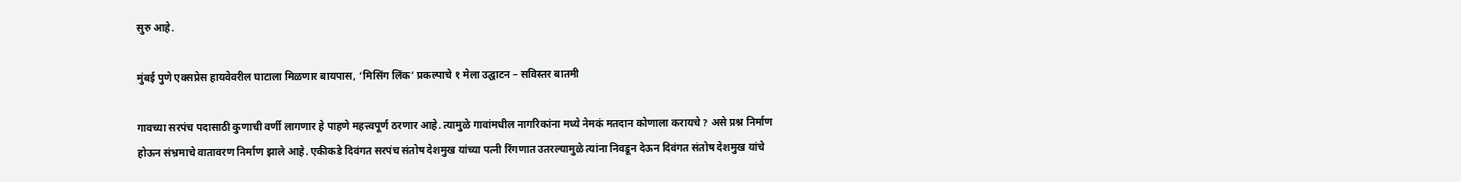सुरु आहे.

मुंबई पुणे एक्सप्रेस हायवेवरील घाटाला मिळणार बायपास, ‘मिसिंग लिंक’ प्रकल्पाचे १ मेला उद्घाटन – सविस्तर बातमी

गावच्या सरपंच पदासाठी कुणाची वर्णी लागणार हे पाहणे महत्त्वपूर्ण ठरणार आहे. त्यामुळे गावांमधील नागरिकांना मध्ये नेमकं मतदान कोणाला करायचे ? असे प्रश्न निर्माण होऊन संभ्रमाचे वातावरण निर्माण झाले आहे. एकीकडे दिवंगत सरपंच संतोष देशमुख यांच्या पत्नी रिंगणात उतरल्यामुळे त्यांना निवडून देऊन दिवंगत संतोष देशमुख यांचे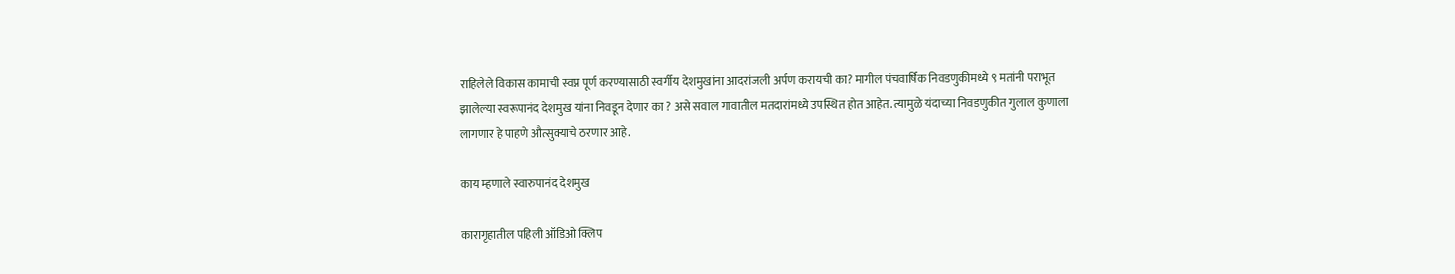राहिलेले विकास कामाची स्वप्न पूर्ण करण्यासाठी स्वर्गीय देशमुखांना आदरांजली अर्पण करायची का? मागील पंचवार्षिक निवडणुकीमध्ये ९ मतांनी पराभूत झालेल्या स्वरूपानंद देशमुख यांना निवडून देणार का ? असे सवाल गावातील मतदारांमध्ये उपस्थित होत आहेत. त्यामुळे यंदाच्या निवडणुकीत गुलाल कुणाला लागणार हे पाहणे औत्सुक्याचे ठरणार आहे.

काय म्हणाले स्वारुपानंद देशमुख

कारागृहातील पहिली ऑडिओ क्लिप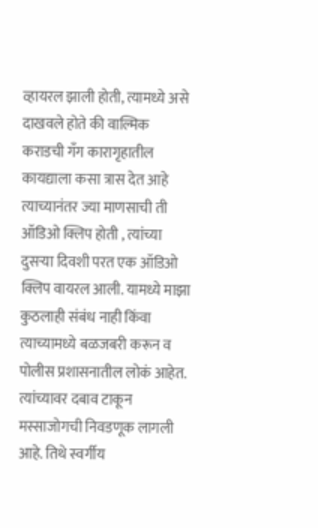व्हायरल झाली होती, त्यामध्ये असे दाखवले होते की वाल्मिक कराडची गॅंग कारागृहातील कायद्याला कसा त्रास देत आहे त्याच्यानंतर ज्या माणसाची ती ऑडिओ क्लिप होती , त्यांच्या दुसऱ्या दिवशी परत एक ऑडिओ क्लिप वायरल आली. यामध्ये माझा कुठलाही संबंध नाही किंवा त्याच्यामध्ये बळजबरी करून व पोलीस प्रशासनातील लोकं आहेत. त्यांच्यावर दबाव टाकून मस्साजोगची निवडणूक लागली आहे. तिथे स्वर्गीय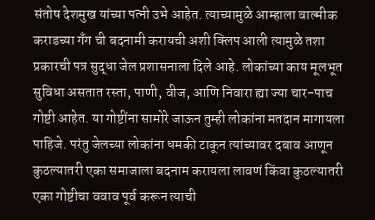संतोष देशमुख यांच्या पत्नी उभे आहेत. त्याच्यामुळे आम्हाला वाल्मीक कराडच्या गॅंग ची बदनामी करायची अशी क्लिप आली त्यामुळे तशा प्रकारची पत्र सुद्धा जेल प्रशासनाला दिले आहे. लोकांच्या काय मूलभूत सुविधा असतात रस्ता, पाणी, वीज, आणि निवारा ह्या ज्या चार-पाच गोष्टी आहेत. या गोष्टींना सामोरे जाऊन तुम्ही लोकांना मतदान मागायला पाहिजे. परंतु जेलच्या लोकांना धमकी टाकून त्यांच्यावर दबाव आणून कुठल्यातरी एका समाजाला बदनाम करायला लावणं किंवा कुठल्यातरी एका गोष्टीचा ववाव पूर्व करून त्याची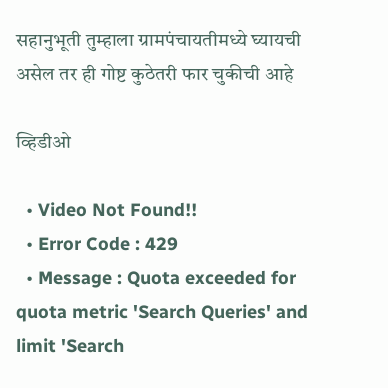सहानुभूती तुम्हाला ग्रामपंचायतीमध्ये घ्यायची असेल तर ही गोष्ट कुठेतरी फार चुकीची आहे

व्हिडीओ

  • Video Not Found!!
  • Error Code : 429
  • Message : Quota exceeded for quota metric 'Search Queries' and limit 'Search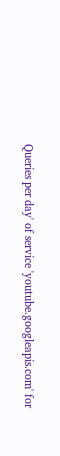Queries per day' of service 'youtube.googleapis.com' for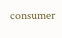consumer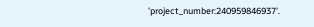'project_number:240959846937'.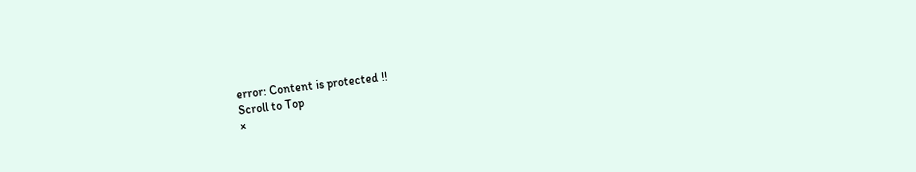error: Content is protected !!
Scroll to Top
×